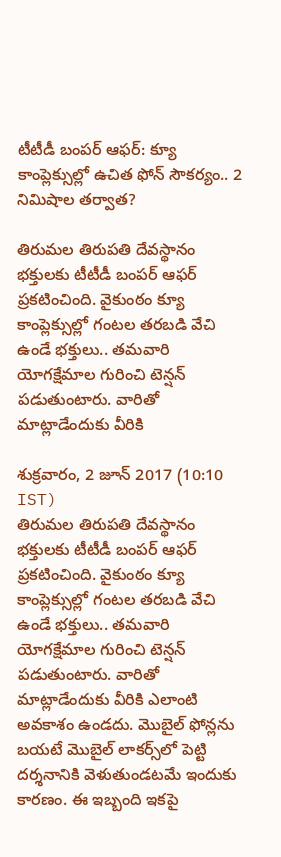టీటీడీ బంపర్ ఆఫర్: క్యూ కాంప్లెక్సుల్లో ఉచిత ఫోన్ సౌకర్యం.. 2 నిమిషాల తర్వాత?

తిరుమల తిరుపతి దేవస్థానం భక్తులకు టీటీడీ బంపర్ ఆఫర్ ప్రకటించింది. వైకుంఠం క్యూ కాంప్లెక్సుల్లో గంటల తరబడి వేచి ఉండే భక్తులు.. తమవారి యోగక్షేమాల గురించి టెన్షన్ పడుతుంటారు. వారితో మాట్లాడేందుకు వీరికి

శుక్రవారం, 2 జూన్ 2017 (10:10 IST)
తిరుమల తిరుపతి దేవస్థానం భక్తులకు టీటీడీ బంపర్ ఆఫర్ ప్రకటించింది. వైకుంఠం క్యూ కాంప్లెక్సుల్లో గంటల తరబడి వేచి ఉండే భక్తులు.. తమవారి యోగక్షేమాల గురించి టెన్షన్ పడుతుంటారు. వారితో మాట్లాడేందుకు వీరికి ఎలాంటి అవకాశం ఉండదు. మొబైల్ ఫోన్లను బయటే మొబైల్ లాకర్స్‌లో పెట్టి దర్శనానికి వెళుతుండటమే ఇందుకు కారణం. ఈ ఇబ్బంది ఇకపై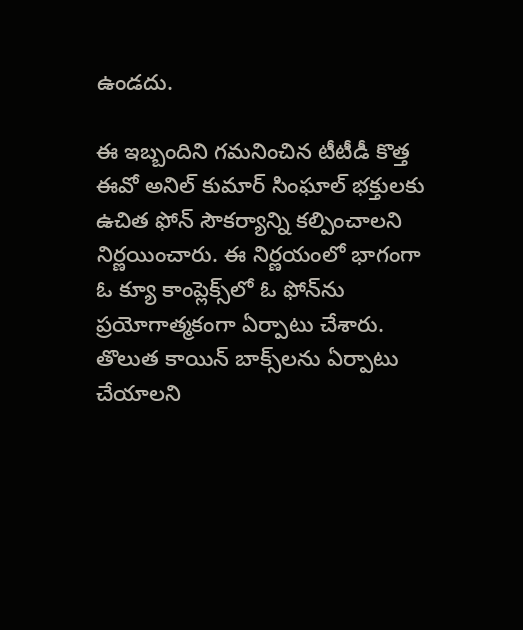ఉండదు.

ఈ ఇబ్బందిని గమనించిన టీటీడీ కొత్త ఈవో అనిల్ కుమార్ సింఘాల్ భక్తులకు ఉచిత ఫోన్ సౌకర్యాన్ని కల్పించాలని నిర్ణయించారు. ఈ నిర్ణయంలో భాగంగా  ఓ క్యూ కాంప్లెక్స్‌లో ఓ ఫోన్‌ను ప్రయోగాత్మకంగా ఏర్పాటు చేశారు. తొలుత కాయిన్ బాక్స్‌లను ఏర్పాటు చేయాలని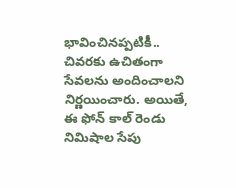భావించినప్పటికీ.. చివరకు ఉచితంగా సేవలను అందించాలని నిర్ణయించారు. అయితే, ఈ ఫోన్ కాల్ రెండు నిమిషాల సేపు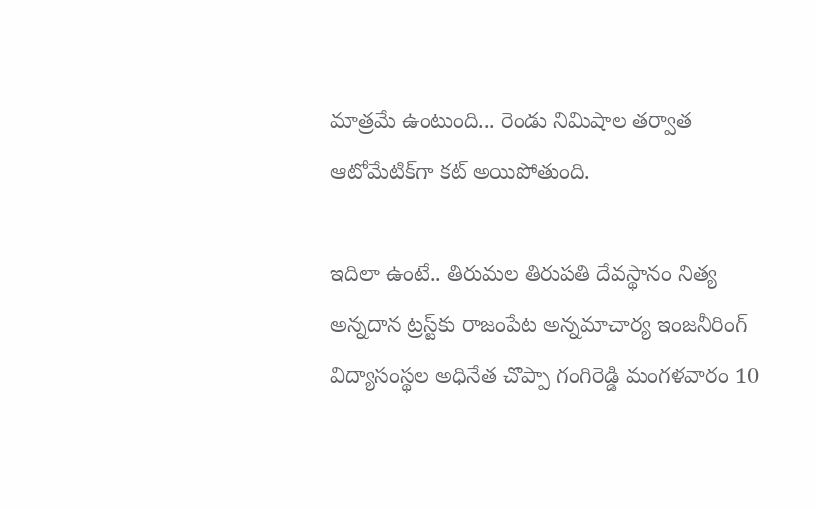మాత్రమే ఉంటుంది... రెండు నిమిషాల తర్వాత ఆటోమేటిక్‌గా కట్ అయిపోతుంది.

ఇదిలా ఉంటే.. తిరుమల తిరుపతి దేవస్థానం నిత్య అన్నదాన ట్రస్ట్‌కు రాజంపేట అన్నమాచార్య ఇంజనీరింగ్‌ విద్యాసంస్థల అధినేత చొప్పా గంగిరెడ్డి మంగళవారం 10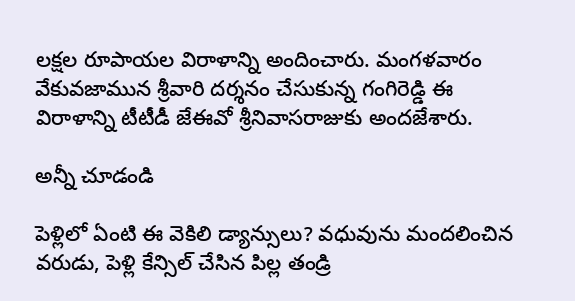లక్షల రూపాయల విరాళాన్ని అందించారు. మంగళవారం వేకువజామున శ్రీవారి దర్శనం చేసుకున్న గంగిరెడ్డి ఈ విరాళాన్ని టీటీడీ జేఈవో శ్రీనివాసరాజుకు అందజేశారు.

అన్నీ చూడండి

పెళ్లిలో ఏంటి ఈ వెకిలి డ్యాన్సులు? వధువును మందలించిన వరుడు, పెళ్లి కేన్సిల్ చేసిన పిల్ల తండ్రి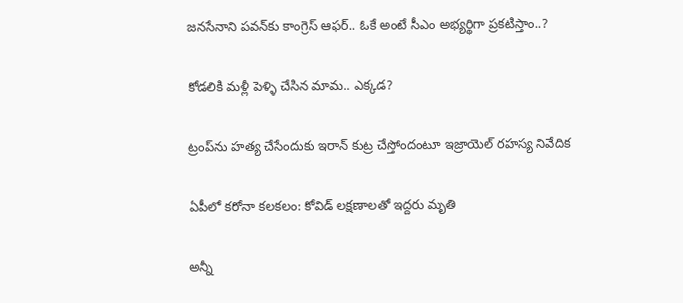జనసేనాని పవన్‌కు కాంగ్రెస్ ఆఫర్.. ఓకే అంటే సీఎం అభ్యర్థిగా ప్రకటిస్తాం..?

కోడలికి మళ్లీ పెళ్ళి చేసిన మామ.. ఎక్కడ?

ట్రంప్‌ను హత్య చేసేందుకు ఇరాన్ కుట్ర చేస్తోందంటూ ఇజ్రాయెల్ రహస్య నివేదిక

ఏపీలో కరోనా కలకలం: కోవిడ్ లక్షణాలతో ఇద్దరు మృతి

అన్నీ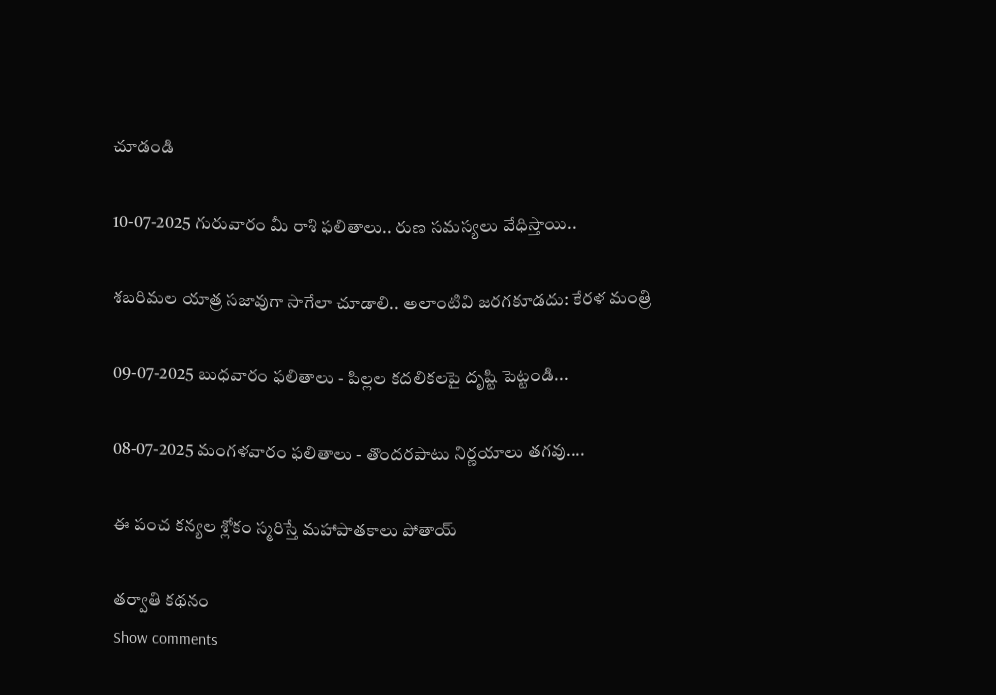చూడండి

10-07-2025 గురువారం మీ రాశి ఫలితాలు.. రుణ సమస్యలు వేధిస్తాయి..

శబరిమల యాత్ర సజావుగా సాగేలా చూడాలి.. అలాంటివి జరగకూడదు: కేరళ మంత్రి

09-07-2025 బుధవారం ఫలితాలు - పిల్లల కదలికలపై దృష్టి పెట్టండి...

08-07-2025 మంగళవారం ఫలితాలు - తొందరపాటు నిర్ణయాలు తగవు....

ఈ పంచ కన్యల శ్లోకం స్మరిస్తే మహాపాతకాలు పోతాయ్

తర్వాతి కథనం
Show comments